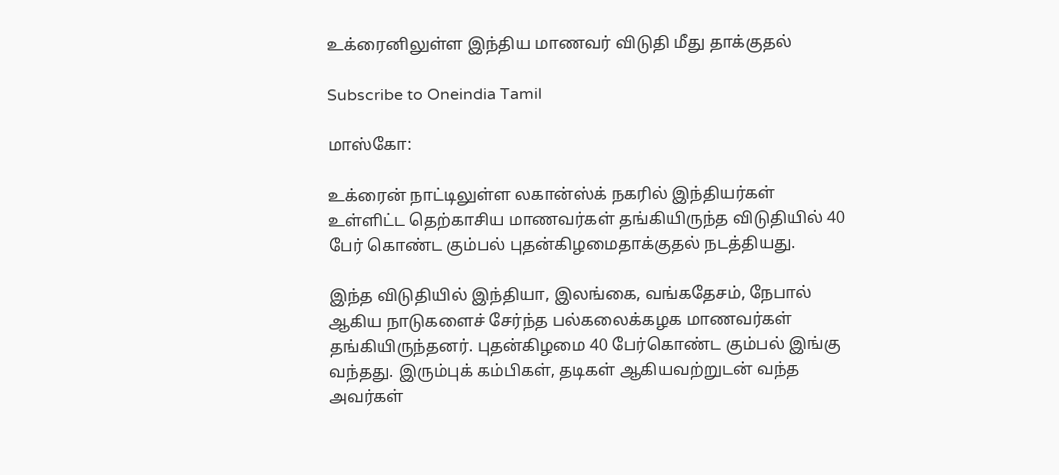உக்ரைனிலுள்ள இந்திய மாணவர் விடுதி மீது தாக்குதல்

Subscribe to Oneindia Tamil

மாஸ்கோ:

உக்ரைன் நாட்டிலுள்ள லகான்ஸ்க் நகரில் இந்தியர்கள் உள்ளிட்ட தெற்காசிய மாணவர்கள் தங்கியிருந்த விடுதியில் 40 பேர் கொண்ட கும்பல் புதன்கிழமைதாக்குதல் நடத்தியது.

இந்த விடுதியில் இந்தியா, இலங்கை, வங்கதேசம், நேபால் ஆகிய நாடுகளைச் சேர்ந்த பல்கலைக்கழக மாணவர்கள் தங்கியிருந்தனர். புதன்கிழமை 40 பேர்கொண்ட கும்பல் இங்கு வந்தது. இரும்புக் கம்பிகள், தடிகள் ஆகியவற்றுடன் வந்த அவர்கள்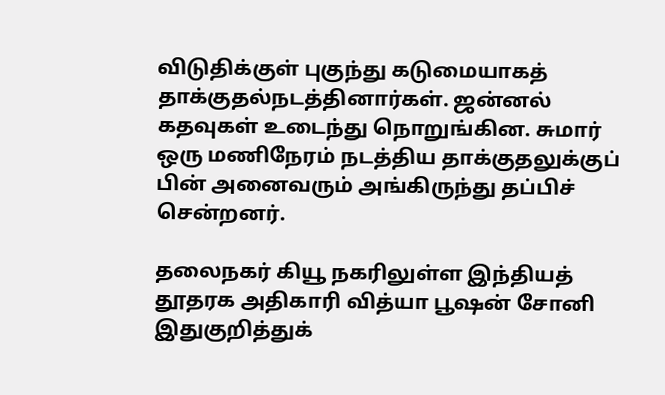விடுதிக்குள் புகுந்து கடுமையாகத் தாக்குதல்நடத்தினார்கள். ஜன்னல் கதவுகள் உடைந்து நொறுங்கின. சுமார் ஒரு மணிநேரம் நடத்திய தாக்குதலுக்குப் பின் அனைவரும் அங்கிருந்து தப்பிச் சென்றனர்.

தலைநகர் கியூ நகரிலுள்ள இந்தியத் தூதரக அதிகாரி வித்யா பூஷன் சோனி இதுகுறித்துக்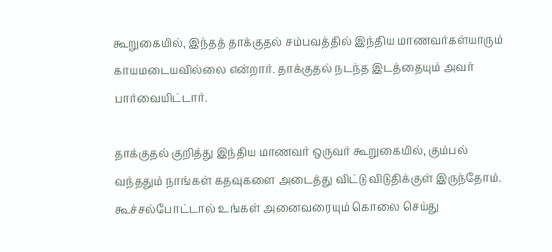கூறுகையில், இந்தத் தாக்குதல் சம்பவத்தில் இந்திய மாணவர்கள்யாரும் காயமடையவில்லை என்றார். தாக்குதல் நடந்த இடத்தையும் அவர் பார்வையிட்டார்.

தாக்குதல் குறித்து இந்திய மாணவர் ஒருவர் கூறுகையில், கும்பல் வந்ததும் நாங்கள் கதவுகளை அடைத்து விட்டு விடுதிக்குள் இருந்தோம். கூச்சல்போட்டால் உங்கள் அனைவரையும் கொலை செய்து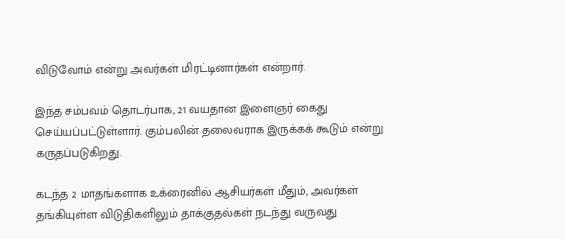விடுவோம் என்று அவர்கள் மிரட்டினார்கள் என்றார்.

இந்த சம்பவம் தொடர்பாக, 21 வயதான இளைஞர் கைது செய்யப்பட்டுள்ளார். கும்பலின் தலைவராக இருக்கக் கூடும் என்று கருதப்படுகிறது.

கடந்த 2 மாதங்களாக உக்ரைனில் ஆசியர்கள் மீதும், அவர்கள் தங்கியுள்ள விடுதிகளிலும் தாக்குதல்கள் நடந்து வருவது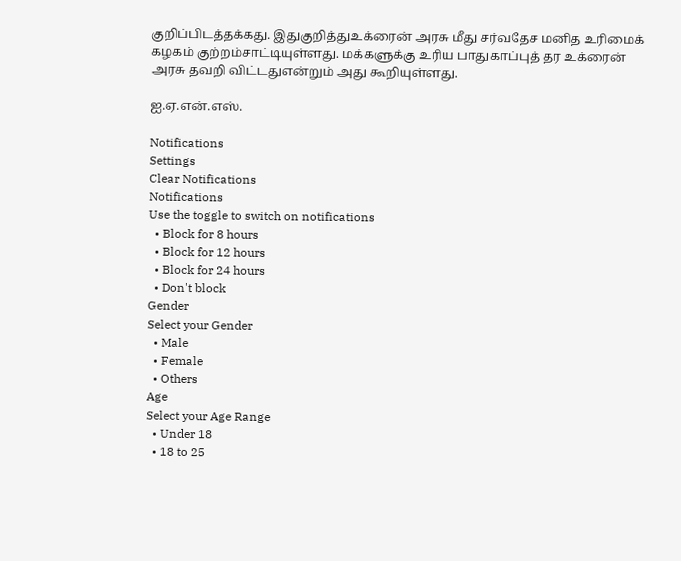குறிப்பிடத்தக்கது. இதுகுறித்துஉக்ரைன் அரசு மீது சர்வதேச மனித உரிமைக் கழகம் குற்றம்சாட்டியுள்ளது. மக்களுக்கு உரிய பாதுகாப்புத் தர உக்ரைன் அரசு தவறி விட்டதுஎன்றும் அது கூறியுள்ளது.

ஐ.ஏ.என்.எஸ்.

Notifications
Settings
Clear Notifications
Notifications
Use the toggle to switch on notifications
  • Block for 8 hours
  • Block for 12 hours
  • Block for 24 hours
  • Don't block
Gender
Select your Gender
  • Male
  • Female
  • Others
Age
Select your Age Range
  • Under 18
  • 18 to 25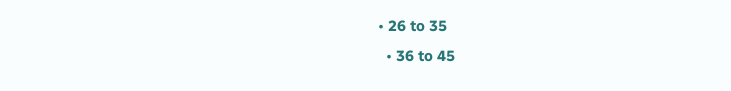• 26 to 35
  • 36 to 45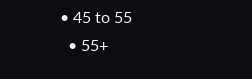• 45 to 55
  • 55+